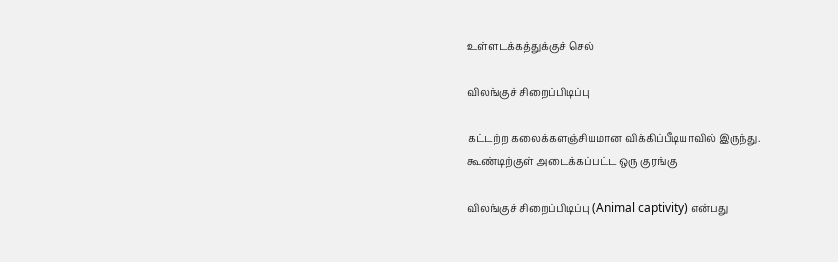உள்ளடக்கத்துக்குச் செல்

விலங்குச் சிறைப்பிடிப்பு

கட்டற்ற கலைக்களஞ்சியமான விக்கிப்பீடியாவில் இருந்து.
கூண்டிற்குள் அடைக்கப்பட்ட ஒரு குரங்கு

விலங்குச் சிறைப்பிடிப்பு (Animal captivity) என்பது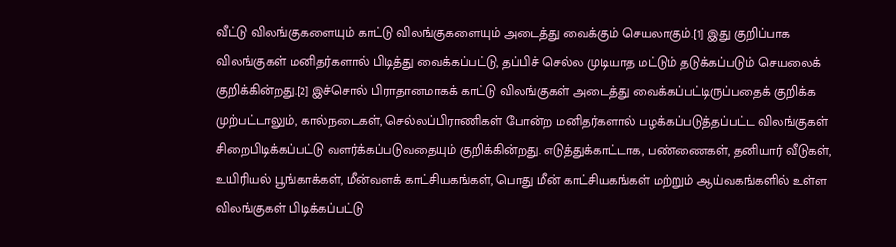வீட்டு விலங்குகளையும் காட்டு விலங்குகளையும் அடைத்து வைக்கும் செயலாகும்.[1] இது குறிப்பாக விலங்குகள் மனிதர்களால் பிடித்து வைக்கப்பட்டு, தப்பிச் செல்ல முடியாத மட்டும் தடுக்கப்படும் செயலைக் குறிக்கின்றது.[2] இச்சொல் பிராதானமாகக் காட்டு விலங்குகள் அடைத்து வைக்கப்பட்டிருப்பதைக் குறிக்க முற்பட்டாலும், கால்நடைகள், செல்லப்பிராணிகள் போன்ற மனிதர்களால் பழக்கப்படுத்தப்பட்ட விலங்குகள் சிறைபிடிக்கப்பட்டு வளர்க்கப்படுவதையும் குறிக்கின்றது. எடுத்துக்காட்டாக, பண்ணைகள், தனியார் வீடுகள், உயிரியல் பூங்காக்கள், மீன்வளக் காட்சியகங்கள், பொது மீன் காட்சியகங்கள் மற்றும் ஆய்வகங்களில் உள்ள விலங்குகள் பிடிக்கப்பட்டு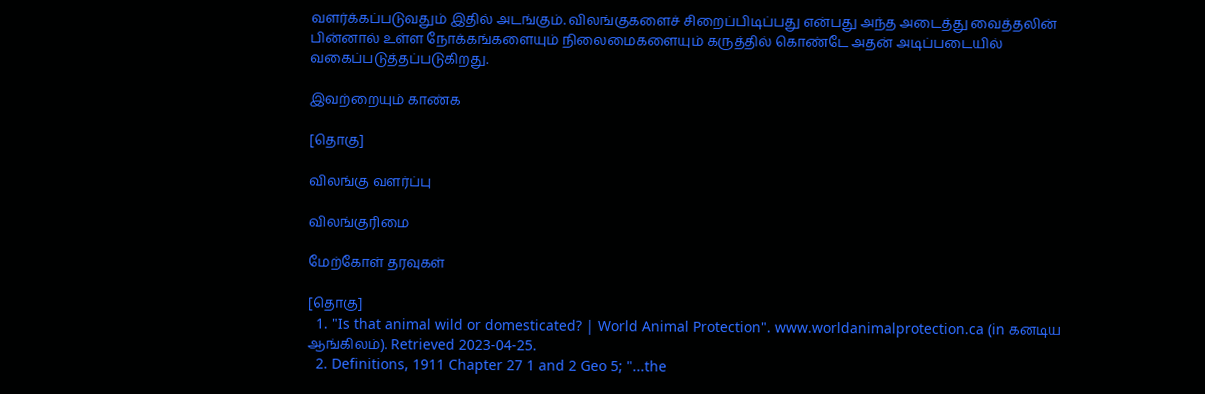வளர்க்கப்படுவதும் இதில் அடங்கும். விலங்குகளைச் சிறைப்பிடிப்பது என்பது அந்த அடைத்து வைத்தலின் பின்னால் உள்ள நோக்கங்களையும் நிலைமைகளையும் கருத்தில் கொண்டே அதன் அடிப்படையில் வகைப்படுத்தப்படுகிறது.

இவற்றையும் காண்க

[தொகு]

விலங்கு வளர்ப்பு

விலங்குரிமை

மேற்கோள் தரவுகள்

[தொகு]
  1. "Is that animal wild or domesticated? | World Animal Protection". www.worldanimalprotection.ca (in கனடிய ஆங்கிலம்). Retrieved 2023-04-25.
  2. Definitions, 1911 Chapter 27 1 and 2 Geo 5; "...the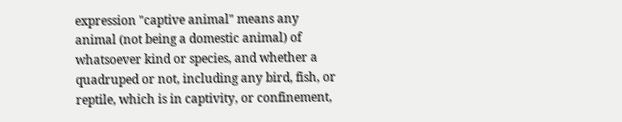expression "captive animal" means any animal (not being a domestic animal) of whatsoever kind or species, and whether a quadruped or not, including any bird, fish, or reptile, which is in captivity, or confinement,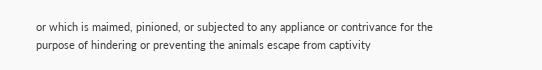or which is maimed, pinioned, or subjected to any appliance or contrivance for the purpose of hindering or preventing the animals escape from captivity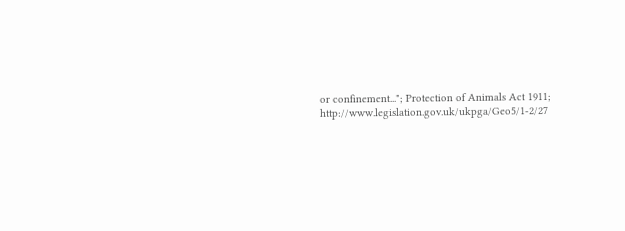or confinement..."; Protection of Animals Act 1911; http://www.legislation.gov.uk/ukpga/Geo5/1-2/27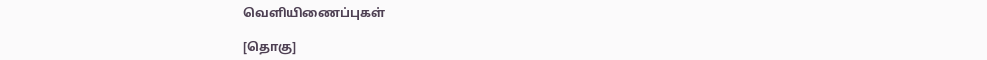வெளியிணைப்புகள்

[தொகு]